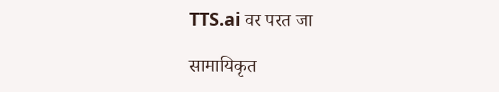TTS.ai वर परत जा

सामायिकृत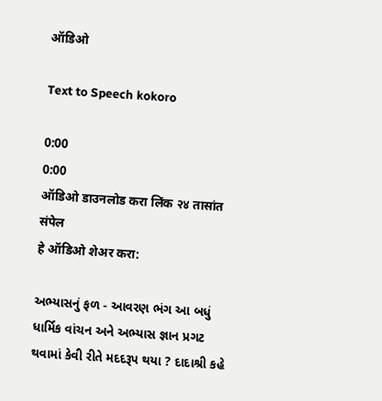ऑडिओ

Text to Speech kokoro

0:00
0:00
ऑडिओ डाउनलोड करा लिंक २४ तासांत संपेल
हे ऑडिओ शेअर करा:

અભ્યાસનું ફળ - આવરણ ભંગ આ બધું ધાર્મિક વાંચન અને અભ્યાસ જ્ઞાન પ્રગટ થવામાં કેવી રીતે મદદરૂપ થયા ? દાદાશ્રી કહે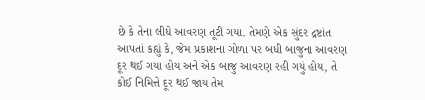છે કે તેના લીધે આવરણ તૂટી ગયા. તેમણે એક સુંદર દ્રષ્ટાંત આપતાં કહ્યું કે, જેમ પ્રકાશના ગોળા પર બધી બાજુના આવરણ દૂર થઈ ગયા હોય અને એક બાજુ આવરણ રહી ગયું હોય, તે કોઈ નિમિત્તે દૂર થઈ જાય તેમ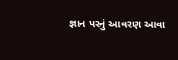જ્ઞાન પરનું આવરણ આવા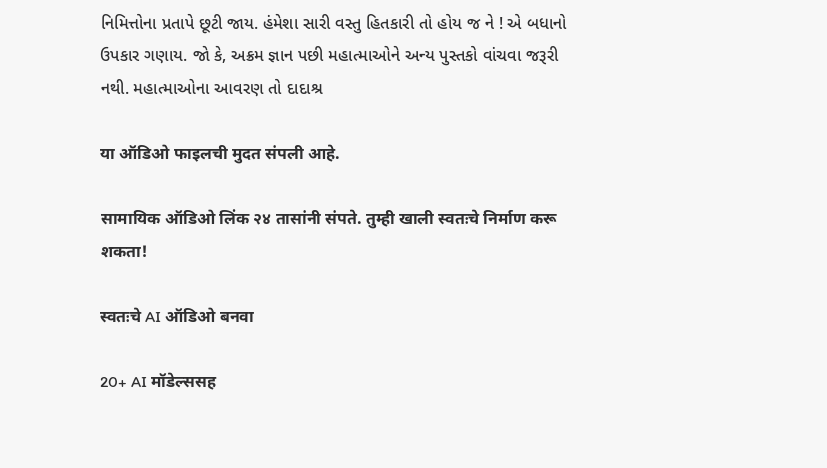નિમિત્તોના પ્રતાપે છૂટી જાય. હંમેશા સારી વસ્તુ હિતકારી તો હોય જ ને ! એ બધાનો ઉપકાર ગણાય. જો કે, અક્રમ જ્ઞાન પછી મહાત્માઓને અન્ય પુસ્તકો વાંચવા જરૂરી નથી. મહાત્માઓના આવરણ તો દાદાશ્ર

या ऑडिओ फाइलची मुदत संपली आहे.

सामायिक ऑडिओ लिंक २४ तासांनी संपते. तुम्ही खाली स्वतःचे निर्माण करू शकता!

स्वतःचे AI ऑडिओ बनवा

20+ AI मॉडेल्ससह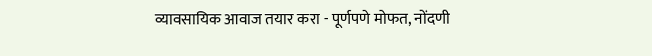व्यावसायिक आवाज तयार करा - पूर्णपणे मोफत, नोंदणी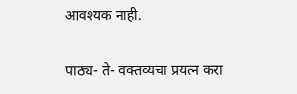आवश्यक नाही.

पाठ्य- ते- वक्तव्यचा प्रयत्न करा